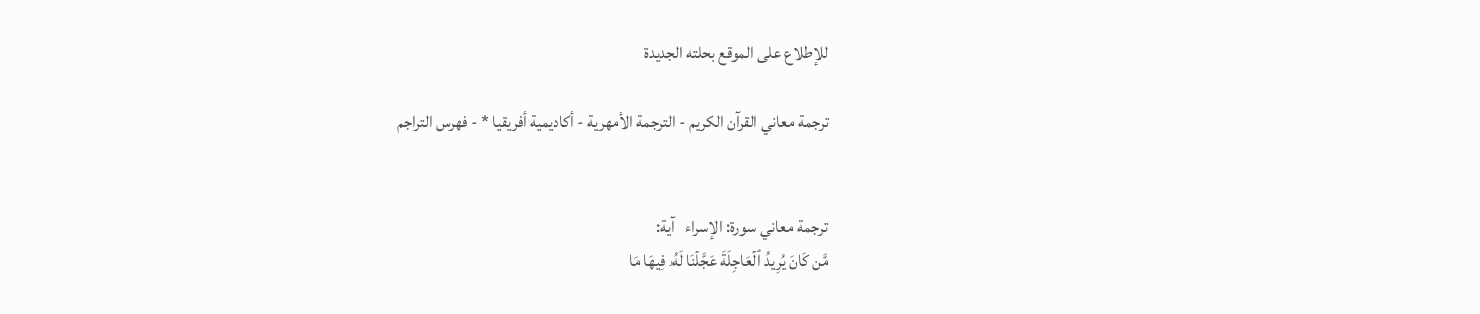للإطلاع على الموقع بحلته الجديدة

ترجمة معاني القرآن الكريم - الترجمة الأمهرية - أكاديمية أفريقيا * - فهرس التراجم


ترجمة معاني سورة: الإسراء   آية:
مَّن كَانَ يُرِيدُ ٱلۡعَاجِلَةَ عَجَّلۡنَا لَهُۥ فِيهَا مَا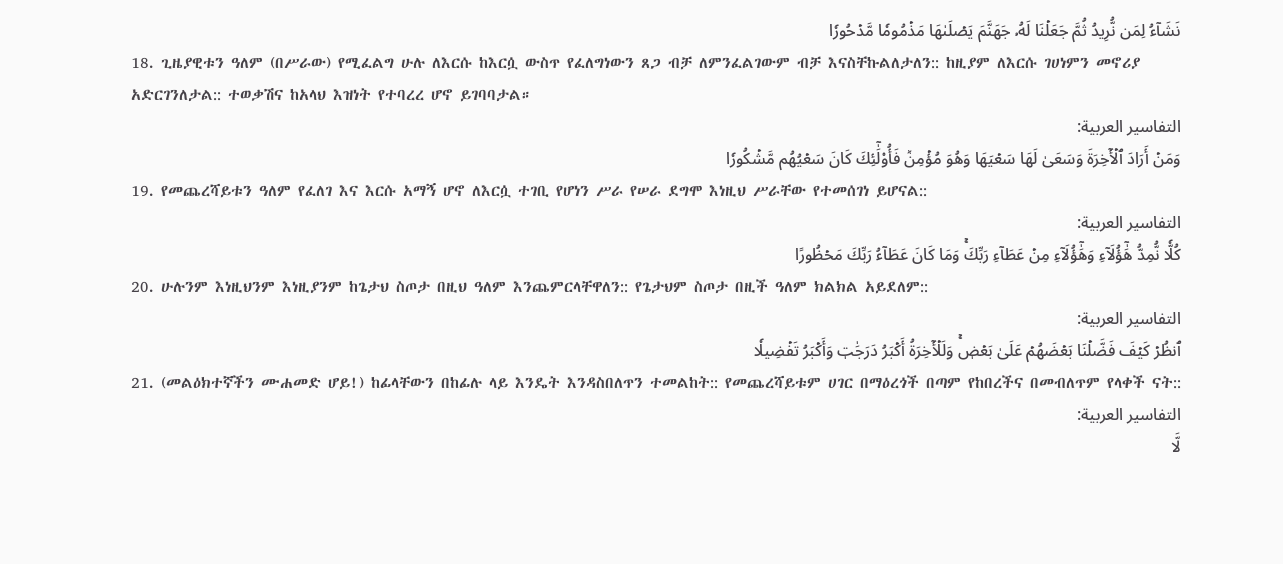نَشَآءُ لِمَن نُّرِيدُ ثُمَّ جَعَلۡنَا لَهُۥ جَهَنَّمَ يَصۡلَىٰهَا مَذۡمُومٗا مَّدۡحُورٗا
18. ጊዜያዊቱን ዓለም (በሥራው) የሚፈልግ ሁሉ ለእርሱ ከእርሷ ውስጥ የፈለግነውን ጸጋ ብቻ ለምንፈልገውም ብቻ እናስቸኩልለታለን:: ከዚያም ለእርሱ ገሀነምን መኖሪያ አድርገንለታል:: ተወቃሽና ከአላህ እዝነት የተባረረ ሆኖ ይገባባታል።
التفاسير العربية:
وَمَنۡ أَرَادَ ٱلۡأٓخِرَةَ وَسَعَىٰ لَهَا سَعۡيَهَا وَهُوَ مُؤۡمِنٞ فَأُوْلَٰٓئِكَ كَانَ سَعۡيُهُم مَّشۡكُورٗا
19. የመጨረሻይቱን ዓለም የፈለገ እና እርሱ አማኝ ሆኖ ለእርሷ ተገቢ የሆነን ሥራ የሠራ ደግሞ እነዚህ ሥራቸው የተመሰገነ ይሆናል::
التفاسير العربية:
كُلّٗا نُّمِدُّ هَٰٓؤُلَآءِ وَهَٰٓؤُلَآءِ مِنۡ عَطَآءِ رَبِّكَۚ وَمَا كَانَ عَطَآءُ رَبِّكَ مَحۡظُورًا
20. ሁሉንም እነዚህንም እነዚያንም ከጌታህ ስጦታ በዚህ ዓለም እንጨምርላቸዋለን:: የጌታህም ስጦታ በዚች ዓለም ክልክል አይደለም::
التفاسير العربية:
ٱنظُرۡ كَيۡفَ فَضَّلۡنَا بَعۡضَهُمۡ عَلَىٰ بَعۡضٖۚ وَلَلۡأٓخِرَةُ أَكۡبَرُ دَرَجَٰتٖ وَأَكۡبَرُ تَفۡضِيلٗا
21. (መልዕክተኛችን ሙሐመድ ሆይ!) ከፊላቸውን በከፊሉ ላይ እንዴት እንዳስበለጥን ተመልከት:: የመጨረሻይቱም ሀገር በማዕረጎች በጣም የከበረችና በመብለጥም የላቀች ናት::
التفاسير العربية:
لَّا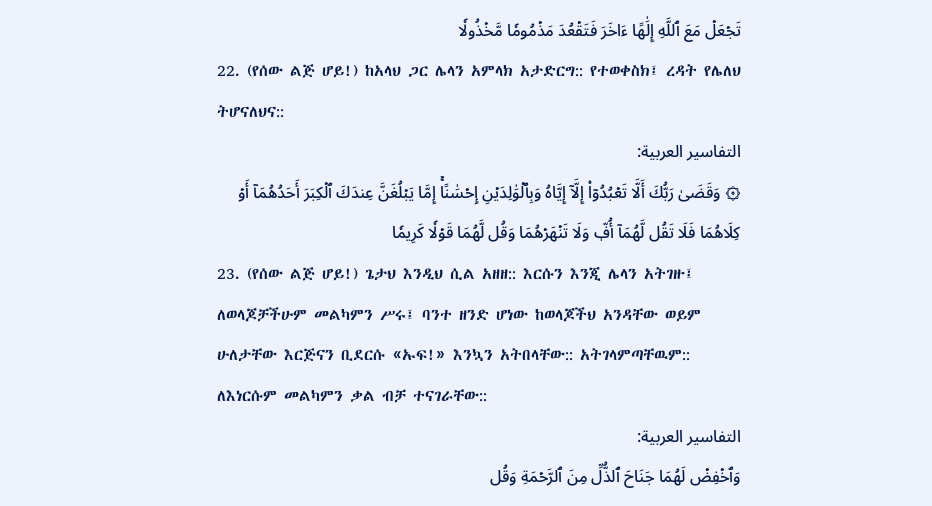تَجۡعَلۡ مَعَ ٱللَّهِ إِلَٰهًا ءَاخَرَ فَتَقۡعُدَ مَذۡمُومٗا مَّخۡذُولٗا
22. (የሰው ልጅ ሆይ!) ከአላህ ጋር ሌላን አምላክ አታድርግ:: የተወቀስክ፤ ረዳት የሌለህ ትሆናለህና::
التفاسير العربية:
۞ وَقَضَىٰ رَبُّكَ أَلَّا تَعۡبُدُوٓاْ إِلَّآ إِيَّاهُ وَبِٱلۡوَٰلِدَيۡنِ إِحۡسَٰنًاۚ إِمَّا يَبۡلُغَنَّ عِندَكَ ٱلۡكِبَرَ أَحَدُهُمَآ أَوۡ كِلَاهُمَا فَلَا تَقُل لَّهُمَآ أُفّٖ وَلَا تَنۡهَرۡهُمَا وَقُل لَّهُمَا قَوۡلٗا كَرِيمٗا
23. (የሰው ልጅ ሆይ!) ጌታህ እንዲህ ሲል አዘዘ:: እርሱን እንጂ ሌላን አትገዙ፤ ለወላጆቻችሁም መልካምን ሥሩ፤ ባንተ ዘንድ ሆነው ከወላጆችህ አንዳቸው ወይም ሁለታቸው እርጅናን ቢደርሱ «ኡፍ!» እንኳን አትበላቸው:: አትገላምጣቸዉም:: ለእነርሱም መልካምን ቃል ብቻ ተናገራቸው::
التفاسير العربية:
وَٱخۡفِضۡ لَهُمَا جَنَاحَ ٱلذُّلِّ مِنَ ٱلرَّحۡمَةِ وَقُل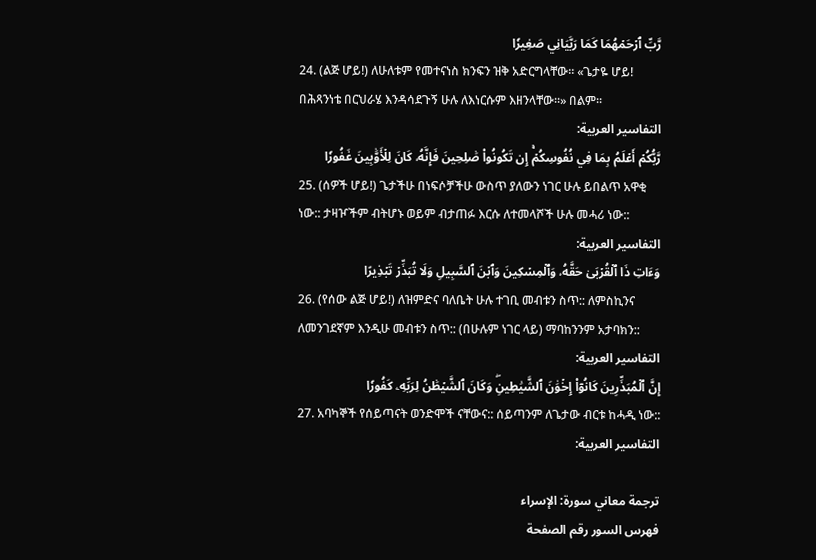رَّبِّ ٱرۡحَمۡهُمَا كَمَا رَبَّيَانِي صَغِيرٗا
24. (ልጅ ሆይ!) ለሁለቱም የመተናነስ ክንፍን ዝቅ አድርግላቸው። «ጌታዬ ሆይ! በሕጻንነቴ በርህራሄ እንዳሳደጉኝ ሁሉ ለእነርሱም እዘንላቸው።» በልም።
التفاسير العربية:
رَّبُّكُمۡ أَعۡلَمُ بِمَا فِي نُفُوسِكُمۡۚ إِن تَكُونُواْ صَٰلِحِينَ فَإِنَّهُۥ كَانَ لِلۡأَوَّٰبِينَ غَفُورٗا
25. (ሰዎች ሆይ!) ጌታችሁ በነፍሶቻችሁ ውስጥ ያለውን ነገር ሁሉ ይበልጥ አዋቂ ነው:: ታዛዦችም ብትሆኑ ወይም ብታጠፉ እርሱ ለተመላሾች ሁሉ መሓሪ ነው::
التفاسير العربية:
وَءَاتِ ذَا ٱلۡقُرۡبَىٰ حَقَّهُۥ وَٱلۡمِسۡكِينَ وَٱبۡنَ ٱلسَّبِيلِ وَلَا تُبَذِّرۡ تَبۡذِيرًا
26. (የሰው ልጅ ሆይ!) ለዝምድና ባለቤት ሁሉ ተገቢ መብቱን ስጥ:: ለምስኪንና ለመንገደኛም እንዲሁ መብቱን ስጥ:: (በሁሉም ነገር ላይ) ማባከንንም አታባክን::
التفاسير العربية:
إِنَّ ٱلۡمُبَذِّرِينَ كَانُوٓاْ إِخۡوَٰنَ ٱلشَّيَٰطِينِۖ وَكَانَ ٱلشَّيۡطَٰنُ لِرَبِّهِۦ كَفُورٗا
27. አባካኞች የሰይጣናት ወንድሞች ናቸውና:: ሰይጣንም ለጌታው ብርቱ ከሓዲ ነው::
التفاسير العربية:

ترجمة معاني سورة: الإسراء
فهرس السور رقم الصفحة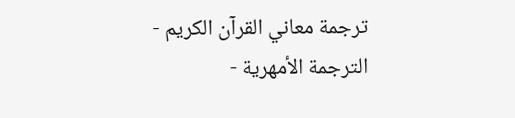ترجمة معاني القرآن الكريم - الترجمة الأمهرية -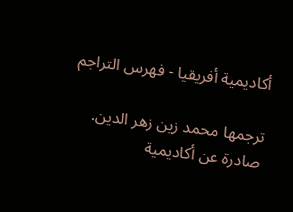أكاديمية أفريقيا - فهرس التراجم

ترجمها محمد زين زهر الدين. صادرة عن أكاديمية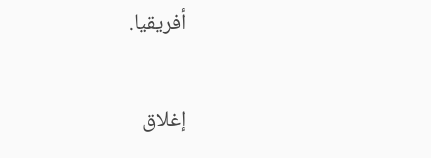أفريقيا.

إغلاق